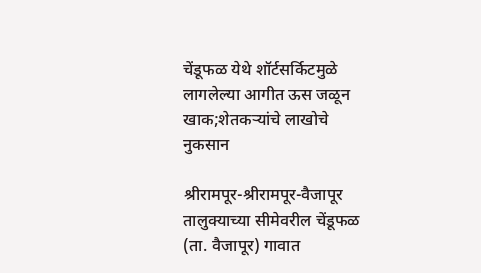चेंडूफळ येथे शॉर्टसर्किटमुळे लागलेल्या आगीत ऊस जळून खाक;शेतकऱ्यांचे लाखोचे नुकसान

श्रीरामपूर-श्रीरामपूर-वैजापूर तालुक्याच्या सीमेवरील चेंडूफळ (ता. वैजापूर) गावात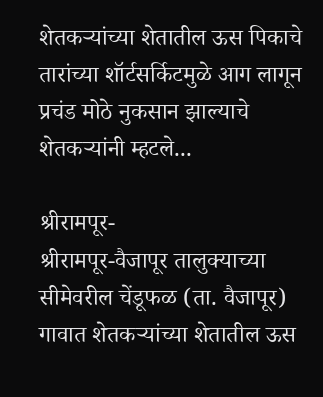शेतकऱ्यांच्या शेतातील ऊस पिकाचे तारांच्या शॉर्टसर्किटमुळे आग लागून प्रचंड मोठे नुकसान झाल्याचे शेतकऱ्यांनी म्हटले...

श्रीरामपूर-
श्रीरामपूर-वैजापूर तालुक्याच्या सीमेवरील चेंडूफळ (ता. वैजापूर) गावात शेतकऱ्यांच्या शेतातील ऊस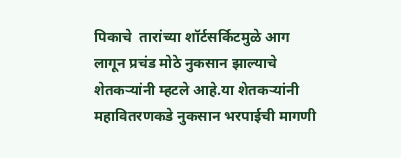पिकाचे  तारांच्या शॉर्टसर्किटमुळे आग लागून प्रचंड मोठे नुकसान झाल्याचे शेतकऱ्यांनी म्हटले आहे.या शेतकऱ्यांनी महावितरणकडे नुकसान भरपाईची मागणी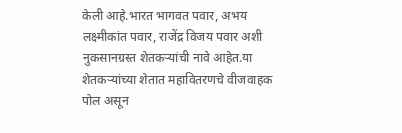केली आहे.भारत भागवत पवार, अभय लक्ष्मीकांत पवार, राजेंद्र विजय पवार अशी नुकसानग्रस्त शेतकऱ्यांची नावे आहेत.या शेतकऱ्यांच्या शेतात महावितरणचे वीजवाहक पोल असून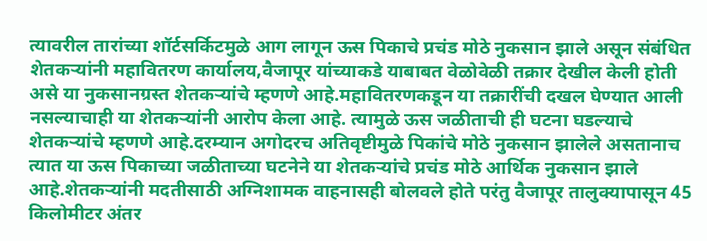त्यावरील तारांच्या शॉर्टसर्किटमुळे आग लागून ऊस पिकाचे प्रचंड मोठे नुकसान झाले असून संबंधित शेतकऱ्यांनी महावितरण कार्यालय,वैजापूर यांच्याकडे याबाबत वेळोवेळी तक्रार देखील केली होती असे या नुकसानग्रस्त शेतकऱ्यांचे म्हणणे आहे.महावितरणकडून या तक्रारींची दखल घेण्यात आली नसल्याचाही या शेतकऱ्यांनी आरोप केला आहे. त्यामुळे ऊस जळीताची ही घटना घडल्याचे शेतकऱ्यांचे म्हणणे आहे.दरम्यान अगोदरच अतिवृष्टीमुळे पिकांचे मोठे नुकसान झालेले असतानाच त्यात या ऊस पिकाच्या जळीताच्या घटनेने या शेतकऱ्यांचे प्रचंड मोठे आर्थिक नुकसान झाले आहे.शेतकऱ्यांनी मदतीसाठी अग्निशामक वाहनासही बोलवले होते परंतु वैजापूर तालुक्यापासून 45 किलोमीटर अंतर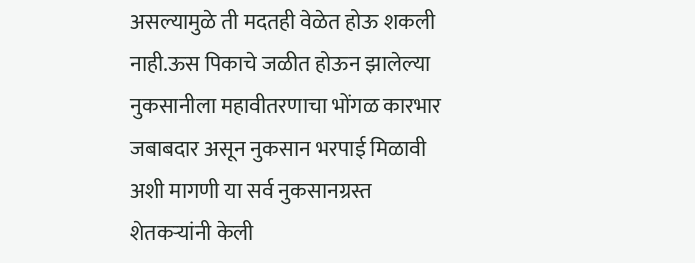असल्यामुळे ती मदतही वेळेत होऊ शकली नाही.ऊस पिकाचे जळीत होऊन झालेल्या नुकसानीला महावीतरणाचा भोंगळ कारभार जबाबदार असून नुकसान भरपाई मिळावी अशी मागणी या सर्व नुकसानग्रस्त शेतकऱ्यांनी केली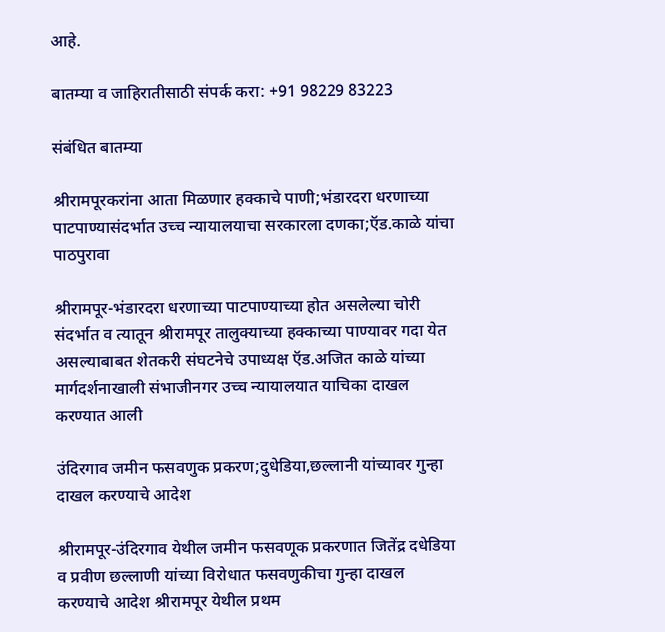आहे.

बातम्या व जाहिरातीसाठी संपर्क करा: +91 98229 83223

संबंधित बातम्या

श्रीरामपूरकरांना आता मिळणार हक्काचे पाणी;भंडारदरा धरणाच्या पाटपाण्यासंदर्भात उच्च न्यायालयाचा सरकारला दणका;ऍड.काळे यांचा पाठपुरावा

श्रीरामपूर-भंडारदरा धरणाच्या पाटपाण्याच्या होत असलेल्या चोरी संदर्भात व त्यातून श्रीरामपूर तालुक्याच्या हक्काच्या पाण्यावर गदा येत असल्याबाबत शेतकरी संघटनेचे उपाध्यक्ष ऍड.अजित काळे यांच्या मार्गदर्शनाखाली संभाजीनगर उच्च न्यायालयात याचिका दाखल करण्यात आली

उंदिरगाव जमीन फसवणुक प्रकरण;दुधेडिया,छल्लानी यांच्यावर गुन्हा दाखल करण्याचे आदेश

श्रीरामपूर-उंदिरगाव येथील जमीन फसवणूक प्रकरणात जितेंद्र दधेडिया व प्रवीण छल्लाणी यांच्या विरोधात फसवणुकीचा गुन्हा दाखल करण्याचे आदेश श्रीरामपूर येथील प्रथम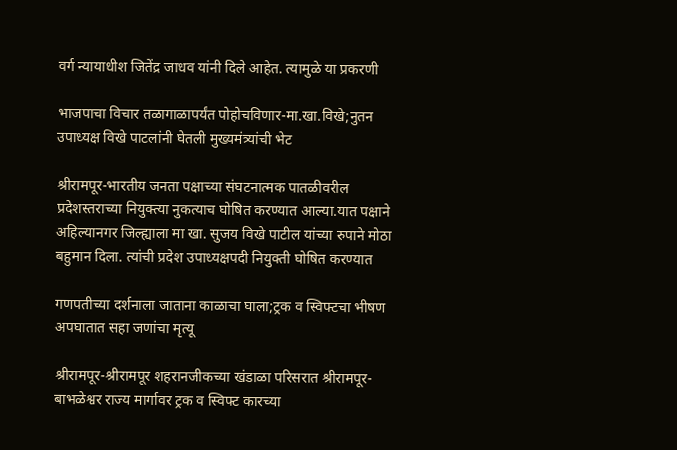वर्ग न्यायाधीश जितेंद्र जाधव यांनी दिले आहेत. त्यामुळे या प्रकरणी

भाजपाचा विचार तळागाळापर्यंत पोहोचविणार-मा.खा.विखे;नुतन उपाध्यक्ष विखे पाटलांनी घेतली मुख्यमंत्र्यांची भेट

श्रीरामपूर-भारतीय जनता पक्षाच्या संघटनात्मक पातळीवरील प्रदेशस्तराच्या नियुक्त्या नुकत्याच घोषित करण्यात आल्या.यात पक्षाने अहिल्यानगर जिल्ह्याला मा खा. सुजय विखे पाटील यांच्या रुपाने मोठा बहुमान दिला. त्यांची प्रदेश उपाध्यक्षपदी नियुक्ती घोषित करण्यात

गणपतीच्या दर्शनाला जाताना काळाचा घाला;ट्रक व स्विफ्टचा भीषण अपघातात सहा जणांचा मृत्यू

श्रीरामपूर-श्रीरामपूर शहरानजीकच्या खंडाळा परिसरात श्रीरामपूर-बाभळेश्वर राज्य मार्गावर ट्रक व स्विफ्ट कारच्या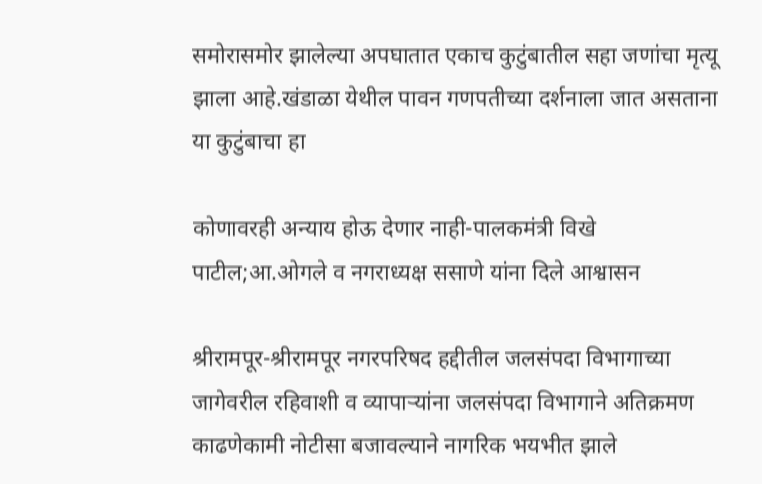समोरासमोर झालेल्या अपघातात एकाच कुटुंबातील सहा जणांचा मृत्यू झाला आहे.खंडाळा येथील पावन गणपतीच्या दर्शनाला जात असताना या कुटुंबाचा हा

कोणावरही अन्याय होऊ देणार नाही-पालकमंत्री विखे पाटील;आ.ओगले व नगराध्यक्ष ससाणे यांना दिले आश्वासन

श्रीरामपूर-श्रीरामपूर नगरपरिषद हद्दीतील जलसंपदा विभागाच्या जागेवरील रहिवाशी व व्यापाऱ्यांना जलसंपदा विभागाने अतिक्रमण काढणेकामी नोटीसा बजावल्याने नागरिक भयभीत झाले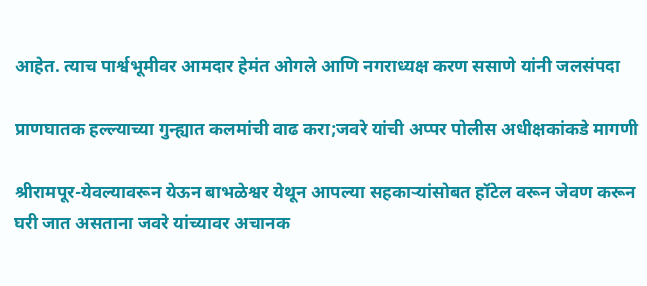आहेत. त्याच पार्श्वभूमीवर आमदार हेमंत ओगले आणि नगराध्यक्ष करण ससाणे यांनी जलसंपदा

प्राणघातक हल्ल्याच्या गुन्ह्यात कलमांची वाढ करा;जवरे यांची अप्पर पोलीस अधीक्षकांकडे मागणी

श्रीरामपूर-येवल्यावरून येऊन बाभळेश्वर येथून आपल्या सहकाऱ्यांसोबत हॉटेल वरून जेवण करून घरी जात असताना जवरे यांच्यावर अचानक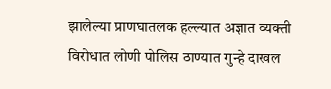झालेल्या प्राणघातलक हल्ल्यात अज्ञात व्यक्ती विरोधात लोणी पोलिस ठाण्यात गुन्हे दाखल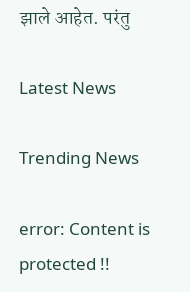झाले आहेत. परंतु

Latest News

Trending News

error: Content is protected !!